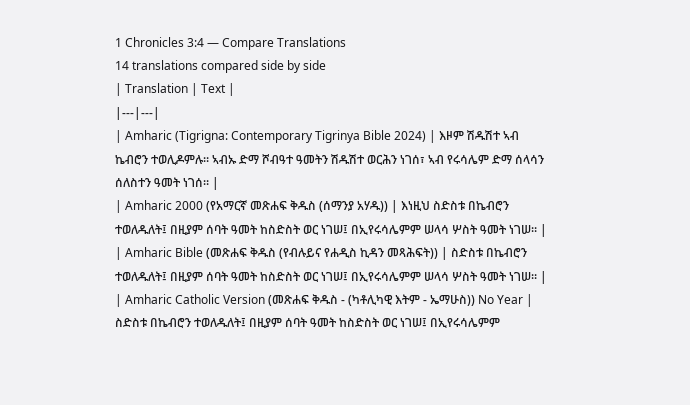1 Chronicles 3:4 — Compare Translations
14 translations compared side by side
| Translation | Text |
|---|---|
| Amharic (Tigrigna: Contemporary Tigrinya Bible 2024) | እዞም ሽዱሽተ ኣብ ኬብሮን ተወሊዶምሉ። ኣብኡ ድማ ሾብዓተ ዓመትን ሽዱሽተ ወርሕን ነገሰ፣ ኣብ የሩሳሌም ድማ ሰላሳን ሰለስተን ዓመት ነገሰ። |
| Amharic 2000 (የአማርኛ መጽሐፍ ቅዱስ (ሰማንያ አሃዱ)) | እነዚህ ስድስቱ በኬብሮን ተወለዱለት፤ በዚያም ሰባት ዓመት ከስድስት ወር ነገሠ፤ በኢየሩሳሌምም ሠላሳ ሦስት ዓመት ነገሠ። |
| Amharic Bible (መጽሐፍ ቅዱስ (የብሉይና የሐዲስ ኪዳን መጻሕፍት)) | ስድስቱ በኬብሮን ተወለዱለት፤ በዚያም ሰባት ዓመት ከስድስት ወር ነገሠ፤ በኢየሩሳሌምም ሠላሳ ሦስት ዓመት ነገሠ። |
| Amharic Catholic Version (መጽሐፍ ቅዱስ - (ካቶሊካዊ እትም - ኤማሁስ)) No Year | ስድስቱ በኬብሮን ተወለዱለት፤ በዚያም ሰባት ዓመት ከስድስት ወር ነገሠ፤ በኢየሩሳሌምም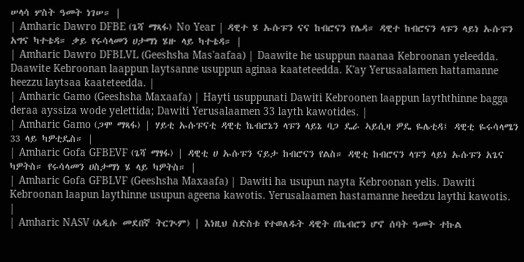ሠላሳ ሦስት ዓመት ነገሠ። |
| Amharic Dawro DFBE (ጌሻ ማጻፋ) No Year | ዳዊተ ሄ ኡሱፑን ናና ከብሮናን የሌዳ። ዳዊተ ከብሮናን ላፑን ላይነ ኡሱፑን አግና ካተቴዳ። ቃይ የሩሳላመን ሀታማነ ሄዙ ላይ ካተቴዳ። |
| Amharic Dawro DFBLVL (Geeshsha Mas'aafaa) | Daawite he usuppun naanaa Kebroonan yeleedda. Daawite Kebroonan laappun laytsanne usuppun aginaa kaateteedda. K'ay Yerusaalamen hattamanne heezzu laytsaa kaateteedda. |
| Amharic Gamo (Geeshsha Maxaafa) | Hayti usuppunati Dawiti Kebroonen laappun layththinne bagga deraa ayssiza wode yelettida; Dawiti Yerusalaamen 33 layth kawotides. |
| Amharic Gamo (ጋሞ ማጻፋ) | ሃይቲ ኡሱፑናቲ ዳዊቲ ኬብሮኔን ላፑን ላይኔ ባጋ ዴራ ኣይሲዛ ዎዴ ዬሌቲዳ፤ ዳዊቲ ዬሩሳላሜን 33 ላይ ካዎቲዴስ። |
| Amharic Gofa GFBEVF (ጌሻ ማፃፋ) | ዳዊቲ ሀ ኡሱፑን ናይታ ከብሮናን የልስ። ዳዊቲ ከብሮናን ላፑን ላይነ ኡሱፑን አጌና ካዎትስ። የሩሳላመን ሀስታማነ ሄ ላይ ካዎትስ። |
| Amharic Gofa GFBLVF (Geeshsha Maxaafa) | Dawiti ha usupun nayta Kebroonan yelis. Dawiti Kebroonan laapun laythinne usupun ageena kawotis. Yerusalaamen hastamanne heedzu laythi kawotis. |
| Amharic NASV (አዲሱ መደበኛ ትርጒም) | እነዚህ ስድስቱ የተወለዱት ዳዊት በኬብሮን ሆኖ ሰባት ዓመት ተኩል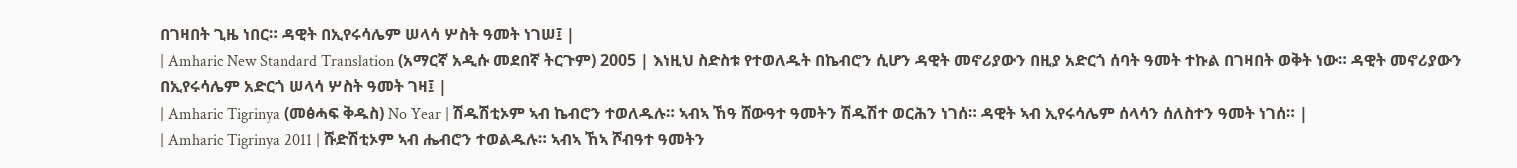በገዛበት ጊዜ ነበር። ዳዊት በኢየሩሳሌም ሠላሳ ሦስት ዓመት ነገሠ፤ |
| Amharic New Standard Translation (አማርኛ አዲሱ መደበኛ ትርጉም) 2005 | እነዚህ ስድስቱ የተወለዱት በኬብሮን ሲሆን ዳዊት መኖሪያውን በዚያ አድርጎ ሰባት ዓመት ተኩል በገዛበት ወቅት ነው። ዳዊት መኖሪያውን በኢየሩሳሌም አድርጎ ሠላሳ ሦስት ዓመት ገዛ፤ |
| Amharic Tigrinya (መፅሓፍ ቅዱስ) No Year | ሽዱሽቲኦም ኣብ ኬብሮን ተወለዱሉ። ኣብኣ ኸዓ ሸውዓተ ዓመትን ሽዱሽተ ወርሕን ነገሰ። ዳዊት ኣብ ኢየሩሳሌም ሰላሳን ሰለስተን ዓመት ነገሰ። |
| Amharic Tigrinya 2011 | ሹድሽቲኦም ኣብ ሔብሮን ተወልዱሉ። ኣብኣ ኸኣ ሾብዓተ ዓመትን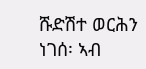ሹድሽተ ወርሕን ነገሰ፡ ኣብ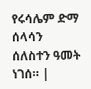የሩሳሌም ድማ ሰላሳን ሰለስተን ዓመት ነገሰ። |